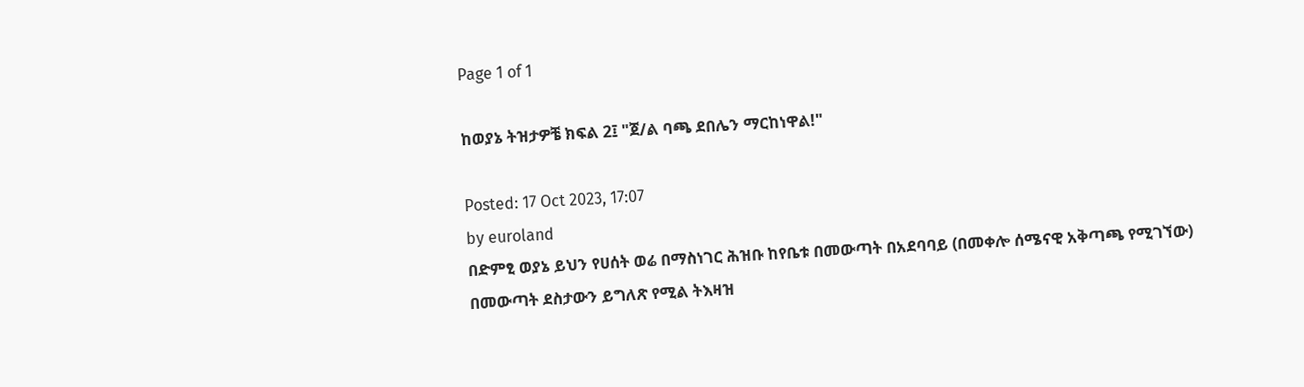Page 1 of 1

ከወያኔ ትዝታዎቼ ክፍል 2፤ "ጀ/ል ባጫ ደበሌን ማርከነዋል!"

Posted: 17 Oct 2023, 17:07
by euroland
በድምፂ ወያኔ ይህን የሀሰት ወሬ በማስነገር ሕዝቡ ከየቤቱ በመውጣት በአደባባይ (በመቀሎ ሰሜናዊ አቅጣጫ የሚገኘው) በመውጣት ደስታውን ይግለጽ የሚል ትእዛዝ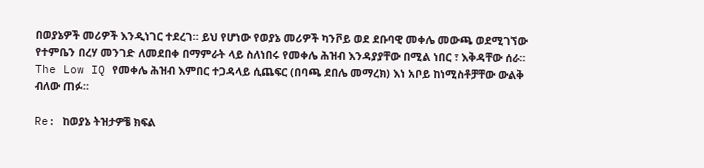በወያኔዎች መሪዎች እንዲነገር ተደረገ። ይህ የሆነው የወያኔ መሪዎች ካንቮይ ወደ ደቡባዊ መቀሌ መውጫ ወደሚገኘው የተምቤን በረሃ መንገድ ለመደበቀ በማምራት ላይ ስለነበሩ የመቀሌ ሕዝብ እንዳያያቸው በሚል ነበር ፣ እቅዳቸው ሰራ። The Low IQ የመቀሌ ሕዝብ እምበር ተጋዳላይ ሲጨፍር (በባጫ ደበሌ መማረክ) እነ አቦይ ከነሚስቶቻቸው ውልቅ ብለው ጠፉ።

Re: ከወያኔ ትዝታዎቼ ክፍል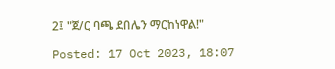2፤ "ጀ/ር ባጫ ደበሌን ማርከነዋል!"

Posted: 17 Oct 2023, 18:07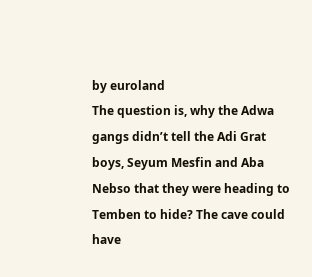by euroland
The question is, why the Adwa gangs didn’t tell the Adi Grat boys, Seyum Mesfin and Aba Nebso that they were heading to Temben to hide? The cave could have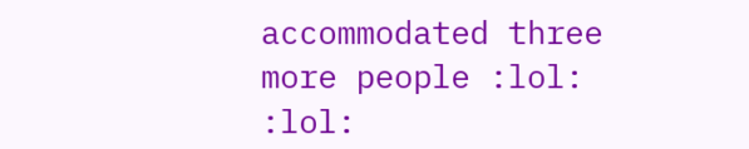accommodated three more people :lol: :lol: